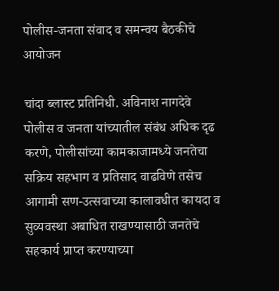पोलीस-जनता संवाद व समन्वय बैठकीचे आयोजन

चांदा ब्लास्ट प्रतिनिधी. अविनाश नागदेवे
पोलीस व जनता यांच्यातील संबंध अधिक दृढ करणे, पोलीसांच्या कामकाजामध्ये जनतेचा सक्रिय सहभाग व प्रतिसाद वाढविणे तसेच आगामी सण-उत्सवाच्या कालावधीत कायदा व सुव्यवस्था अबाधित राखण्यासाठी जनतेचे सहकार्य प्राप्त करण्याच्या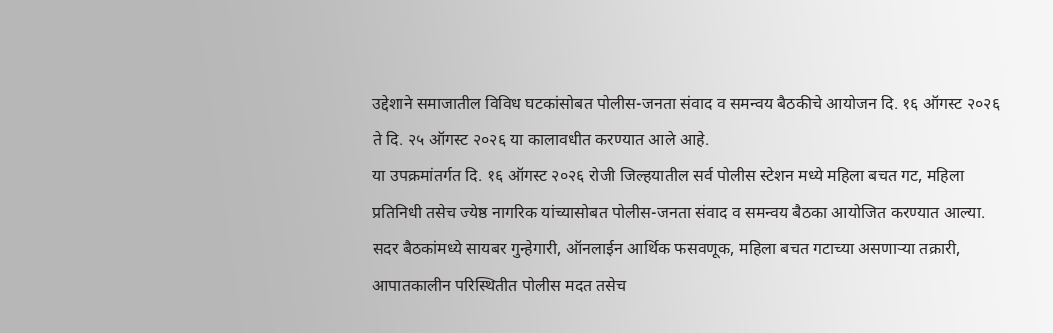उद्देशाने समाजातील विविध घटकांसोबत पोलीस-जनता संवाद व समन्वय बैठकीचे आयोजन दि. १६ ऑगस्ट २०२६ ते दि. २५ ऑगस्ट २०२६ या कालावधीत करण्यात आले आहे.
या उपक्रमांतर्गत दि. १६ ऑगस्ट २०२६ रोजी जिल्हयातील सर्व पोलीस स्टेशन मध्ये महिला बचत गट, महिला प्रतिनिधी तसेच ज्येष्ठ नागरिक यांच्यासोबत पोलीस-जनता संवाद व समन्वय बैठका आयोजित करण्यात आल्या.
सदर बैठकांमध्ये सायबर गुन्हेगारी, ऑनलाईन आर्थिक फसवणूक, महिला बचत गटाच्या असणाऱ्या तक्रारी, आपातकालीन परिस्थितीत पोलीस मदत तसेच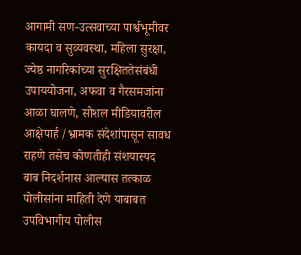आगामी सण-उत्सवाच्या पार्श्वभूमीवर कायदा व सुव्यवस्था, महिला सुरक्षा, ज्येष्ठ नागरिकांच्या सुरक्षिततेसंबंधी उपाययोजना, अफवा व गैरसमजांना आळा घालणे, सोशल मीडियावरील आक्षेपार्ह /भ्रामक संदेशांपासून सावध राहणे तसेच कोणतीही संशयास्पद बाब निदर्शनास आल्यास तत्काळ पोलीसांना माहिती देणे याबाबत उपविभागीय पोलीस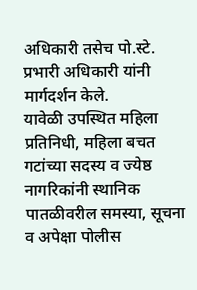अधिकारी तसेच पो.स्टे. प्रभारी अधिकारी यांनी मार्गदर्शन केले.
यावेळी उपस्थित महिला प्रतिनिधी, महिला बचत गटांच्या सदस्य व ज्येष्ठ नागरिकांनी स्थानिक पातळीवरील समस्या, सूचना व अपेक्षा पोलीस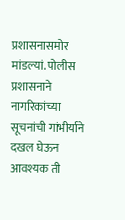प्रशासनासमोर मांडल्यां. पोलीस प्रशासनाने नागरिकांच्या सूचनांची गांभीर्याने दखल घेऊन आवश्यक ती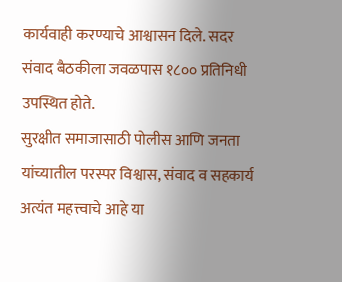कार्यवाही करण्याचे आश्वासन दिले. सदर संवाद बैठकीला जवळपास १८०० प्रतिनिधी उपस्थित होते.
सुरक्षीत समाजासाठी पोलीस आणि जनता यांच्यातील परस्पर विश्वास, संवाद व सहकार्य अत्यंत महत्त्वाचे आहे या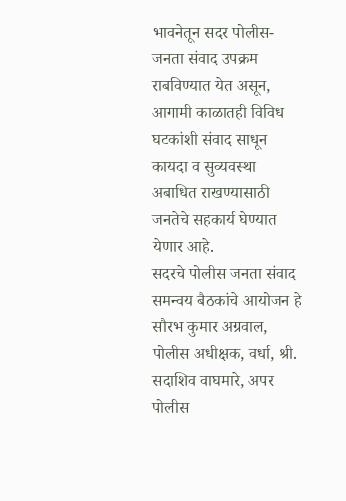भावनेतून सदर पोलीस-जनता संवाद उपक्रम राबविण्यात येत असून, आगामी काळातही विविध घटकांशी संवाद साधून कायदा व सुव्यवस्था अबाधित राखण्यासाठी जनतेचे सहकार्य घेण्यात येणार आहे.
सदरचे पोलीस जनता संवाद समन्वय बैठकांचे आयोजन हे सौरभ कुमार अग्रवाल, पोलीस अधीक्षक, वर्धा, श्री. सदाशिव वाघमारे, अपर पोलीस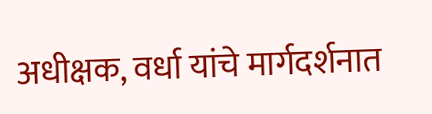अधीक्षक, वर्धा यांचे मार्गदर्शनात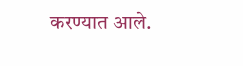करण्यात आले.